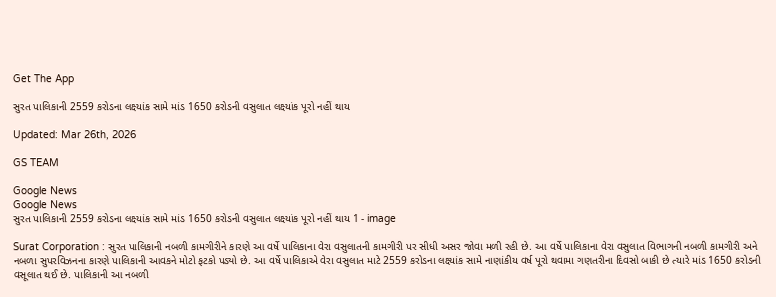Get The App

સુરત પાલિકાની 2559 કરોડના લક્ષ્યાંક સામે માંડ 1650 કરોડની વસુલાત લક્ષ્યાંક પૂરો નહીં થાય

Updated: Mar 26th, 2026

GS TEAM

Google News
Google News
સુરત પાલિકાની 2559 કરોડના લક્ષ્યાંક સામે માંડ 1650 કરોડની વસુલાત લક્ષ્યાંક પૂરો નહીં થાય 1 - image

Surat Corporation : સુરત પાલિકાની નબળી કામગીરીને કારણે આ વર્ષે પાલિકાના વેરા વસુલાતની કામગીરી પર સીધી અસર જોવા મળી રહી છે. આ વર્ષે પાલિકાના વેરા વસુલાત વિભાગની નબળી કામગીરી અને નબળા સુપરવિઝનના કારણે પાલિકાની આવકને મોટો ફટકો પડ્યો છે. આ વર્ષે પાલિકાએ વેરા વસુલાત માટે 2559 કરોડના લક્ષ્યાંક સામે નાણાંકીય વર્ષ પૂરો થવામા ગણતરીના દિવસો બાકી છે ત્યારે માંડ 1650 કરોડની વસૂલાત થઈ છે. પાલિકાની આ નબળી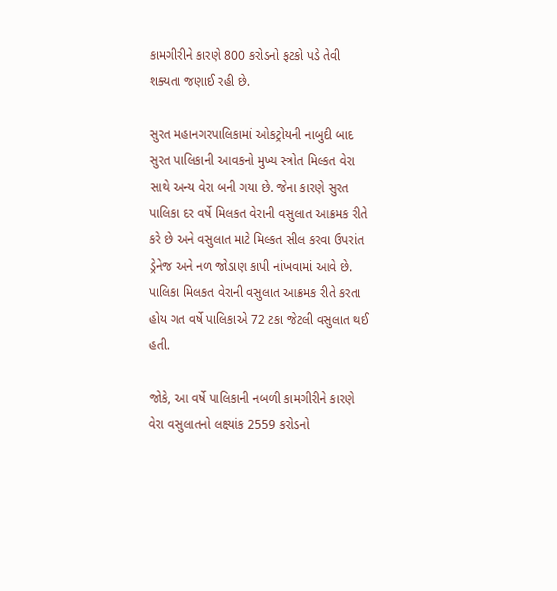કામગીરીને કારણે 800 કરોડનો ફટકો પડે તેવી શક્યતા જણાઈ રહી છે.

સુરત મહાનગરપાલિકામાં ઓકટ્રોયની નાબુદી બાદ સુરત પાલિકાની આવકનો મુખ્ય સ્ત્રોત મિલ્કત વેરા સાથે અન્ય વેરા બની ગયા છે. જેના કારણે સુરત પાલિકા દર વર્ષે મિલકત વેરાની વસુલાત આક્રમક રીતે કરે છે અને વસુલાત માટે મિલ્કત સીલ કરવા ઉપરાંત ડ્રેનેજ અને નળ જોડાણ કાપી નાંખવામાં આવે છે. પાલિકા મિલકત વેરાની વસુલાત આક્રમક રીતે કરતા હોય ગત વર્ષે પાલિકાએ 72 ટકા જેટલી વસુલાત થઈ  હતી.

જોકે, આ વર્ષે પાલિકાની નબળી કામગીરીને કારણે વેરા વસુલાતનો લક્ષ્યાંક 2559 કરોડનો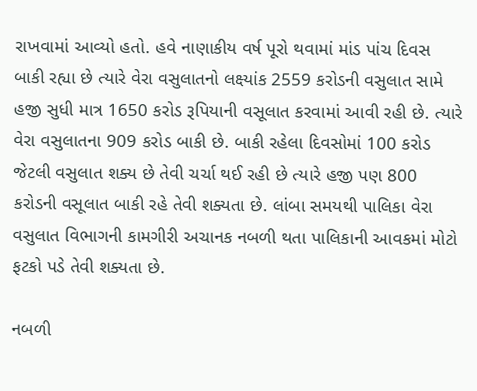રાખવામાં આવ્યો હતો. હવે નાણાકીય વર્ષ પૂરો થવામાં માંડ પાંચ દિવસ બાકી રહ્યા છે ત્યારે વેરા વસુલાતનો લક્ષ્યાંક 2559 કરોડની વસુલાત સામે હજી સુધી માત્ર 1650 કરોડ રૂપિયાની વસૂલાત કરવામાં આવી રહી છે. ત્યારે વેરા વસુલાતના 909 કરોડ બાકી છે. બાકી રહેલા દિવસોમાં 100 કરોડ જેટલી વસુલાત શક્ય છે તેવી ચર્ચા થઈ રહી છે ત્યારે હજી પણ 800 કરોડની વસૂલાત બાકી રહે તેવી શક્યતા છે. લાંબા સમયથી પાલિકા વેરા વસુલાત વિભાગની કામગીરી અચાનક નબળી થતા પાલિકાની આવકમાં મોટો ફટકો પડે તેવી શક્યતા છે.

નબળી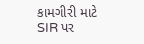કામગીરી માટે SIR પર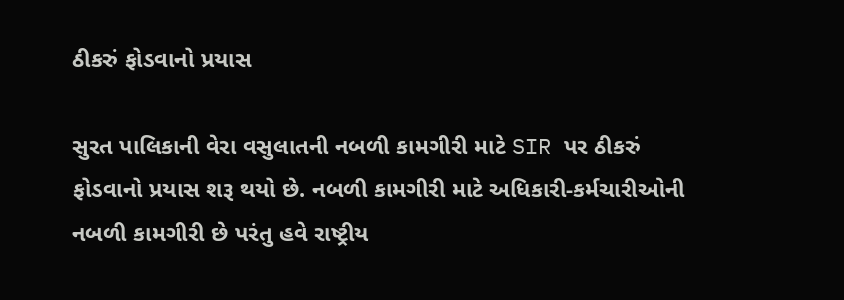ઠીકરું ફોડવાનો પ્રયાસ

સુરત પાલિકાની વેરા વસુલાતની નબળી કામગીરી માટે SIR પર ઠીકરું ફોડવાનો પ્રયાસ શરૂ થયો છે. નબળી કામગીરી માટે અધિકારી-કર્મચારીઓની નબળી કામગીરી છે પરંતુ હવે રાષ્ટ્રીય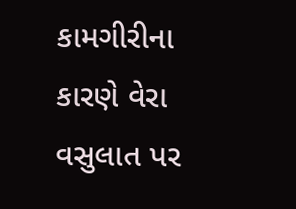કામગીરીના કારણે વેરા વસુલાત પર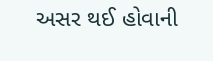અસર થઈ હોવાની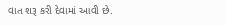વાત શરૂ કરી દેવામાં આવી છે.